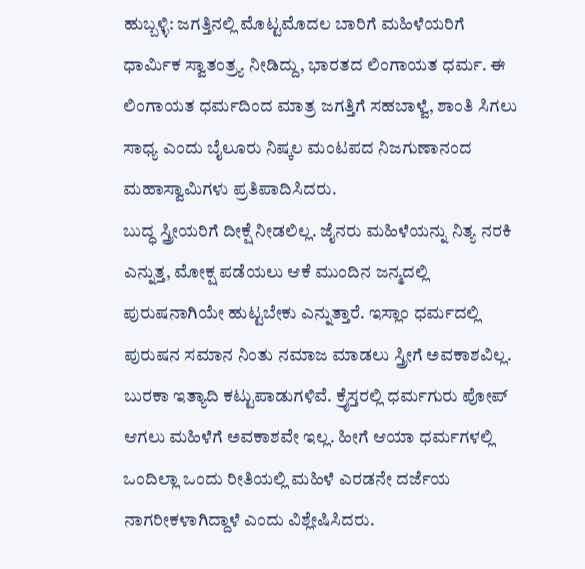ಹುಬ್ಬಳ್ಳಿ: ಜಗತ್ತಿನಲ್ಲಿ ಮೊಟ್ಟಮೊದಲ ಬಾರಿಗೆ ಮಹಿಳೆಯರಿಗೆ ಧಾರ್ಮಿಕ ಸ್ವಾತಂತ್ರ್ಯ ನೀಡಿದ್ದು, ಭಾರತದ ಲಿಂಗಾಯತ ಧರ್ಮ. ಈ ಲಿಂಗಾಯತ ಧರ್ಮದಿಂದ ಮಾತ್ರ ಜಗತ್ತಿಗೆ ಸಹಬಾಳ್ವೆ, ಶಾಂತಿ ಸಿಗಲು ಸಾಧ್ಯ ಎಂದು ಬೈಲೂರು ನಿಷ್ಕಲ ಮಂಟಪದ ನಿಜಗುಣಾನಂದ ಮಹಾಸ್ವಾಮಿಗಳು ಪ್ರತಿಪಾದಿಸಿದರು.
ಬುದ್ಧ ಸ್ತ್ರೀಯರಿಗೆ ದೀಕ್ಷೆ ನೀಡಲಿಲ್ಲ. ಜೈನರು ಮಹಿಳೆಯನ್ನು ನಿತ್ಯ ನರಕಿ ಎನ್ನುತ್ತ, ಮೋಕ್ಷ ಪಡೆಯಲು ಆಕೆ ಮುಂದಿನ ಜನ್ಮದಲ್ಲಿ ಪುರುಷನಾಗಿಯೇ ಹುಟ್ಟಬೇಕು ಎನ್ನುತ್ತಾರೆ. ಇಸ್ಲಾಂ ಧರ್ಮದಲ್ಲಿ ಪುರುಷನ ಸಮಾನ ನಿಂತು ನಮಾಜ ಮಾಡಲು ಸ್ತ್ರೀಗೆ ಅವಕಾಶವಿಲ್ಲ. ಬುರಕಾ ಇತ್ಯಾದಿ ಕಟ್ಟುಪಾಡುಗಳಿವೆ. ಕ್ರೈಸ್ತರಲ್ಲಿ ಧರ್ಮಗುರು ಪೋಪ್ ಆಗಲು ಮಹಿಳೆಗೆ ಅವಕಾಶವೇ ಇಲ್ಲ. ಹೀಗೆ ಆಯಾ ಧರ್ಮಗಳಲ್ಲಿ ಒಂದಿಲ್ಲಾ ಒಂದು ರೀತಿಯಲ್ಲಿ ಮಹಿಳೆ ಎರಡನೇ ದರ್ಜೆಯ ನಾಗರೀಕಳಾಗಿದ್ದಾಳೆ ಎಂದು ವಿಶ್ಲೇಷಿಸಿದರು.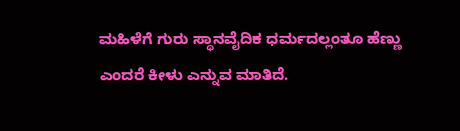ಮಹಿಳೆಗೆ ಗುರು ಸ್ಥಾನವೈದಿಕ ಧರ್ಮದಲ್ಲಂತೂ ಹೆಣ್ಣು ಎಂದರೆ ಕೀಳು ಎನ್ನುವ ಮಾತಿದೆ.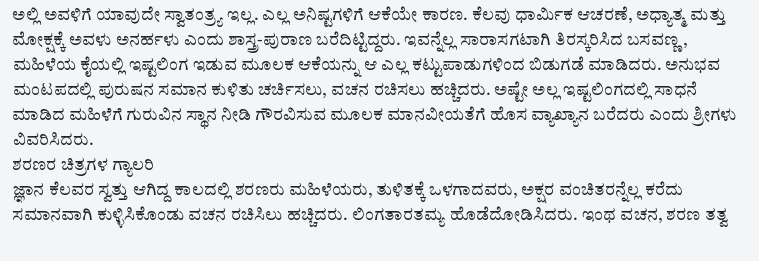ಅಲ್ಲಿ ಅವಳಿಗೆ ಯಾವುದೇ ಸ್ವಾತಂತ್ರ್ಯ ಇಲ್ಲ. ಎಲ್ಲ ಅನಿಷ್ಟಗಳಿಗೆ ಆಕೆಯೇ ಕಾರಣ. ಕೆಲವು ಧಾರ್ಮಿಕ ಆಚರಣೆ, ಅಧ್ಯಾತ್ಮ ಮತ್ತು ಮೋಕ್ಷಕ್ಕೆ ಅವಳು ಅನರ್ಹಳು ಎಂದು ಶಾಸ್ತ್ರ-ಪುರಾಣ ಬರೆದಿಟ್ಟಿದ್ದರು. ಇವನ್ನೆಲ್ಲ ಸಾರಾಸಗಟಾಗಿ ತಿರಸ್ಕರಿಸಿದ ಬಸವಣ್ಣ, ಮಹಿಳೆಯ ಕೈಯಲ್ಲಿ ಇಷ್ಟಲಿಂಗ ಇಡುವ ಮೂಲಕ ಆಕೆಯನ್ನು ಆ ಎಲ್ಲ ಕಟ್ಟುಪಾಡುಗಳಿಂದ ಬಿಡುಗಡೆ ಮಾಡಿದರು. ಅನುಭವ ಮಂಟಪದಲ್ಲಿ ಪುರುಷನ ಸಮಾನ ಕುಳಿತು ಚರ್ಚಿಸಲು, ವಚನ ರಚಿಸಲು ಹಚ್ಚಿದರು. ಅಷ್ಟೇ ಅಲ್ಲ ಇಷ್ಟಲಿಂಗದಲ್ಲಿ ಸಾಧನೆ ಮಾಡಿದ ಮಹಿಳೆಗೆ ಗುರುವಿನ ಸ್ಥಾನ ನೀಡಿ ಗೌರವಿಸುವ ಮೂಲಕ ಮಾನವೀಯತೆಗೆ ಹೊಸ ವ್ಯಾಖ್ಯಾನ ಬರೆದರು ಎಂದು ಶ್ರೀಗಳು ವಿವರಿಸಿದರು.
ಶರಣರ ಚಿತ್ರಗಳ ಗ್ಯಾಲರಿ
ಜ್ಞಾನ ಕೆಲವರ ಸ್ವತ್ತು ಆಗಿದ್ದ ಕಾಲದಲ್ಲಿ ಶರಣರು ಮಹಿಳೆಯರು, ತುಳಿತಕ್ಕೆ ಒಳಗಾದವರು, ಅಕ್ಷರ ವಂಚಿತರನ್ನೆಲ್ಲ ಕರೆದು ಸಮಾನವಾಗಿ ಕುಳ್ಳಿಸಿಕೊಂಡು ವಚನ ರಚಿಸಿಲು ಹಚ್ಚಿದರು. ಲಿಂಗತಾರತಮ್ಯ ಹೊಡೆದೋಡಿಸಿದರು. ಇಂಥ ವಚನ, ಶರಣ ತತ್ವ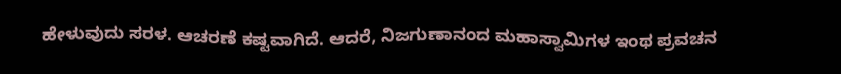ಹೇಳುವುದು ಸರಳ. ಆಚರಣೆ ಕಷ್ಟವಾಗಿದೆ. ಆದರೆ, ನಿಜಗುಣಾನಂದ ಮಹಾಸ್ವಾಮಿಗಳ ಇಂಥ ಪ್ರವಚನ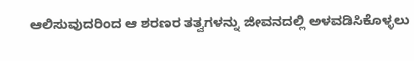ಆಲಿಸುವುದರಿಂದ ಆ ಶರಣರ ತತ್ವಗಳನ್ನು ಜೀವನದಲ್ಲಿ ಅಳವಡಿಸಿಕೊಳ್ಳಲು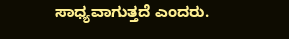ಸಾಧ್ಯವಾಗುತ್ತದೆ ಎಂದರು.